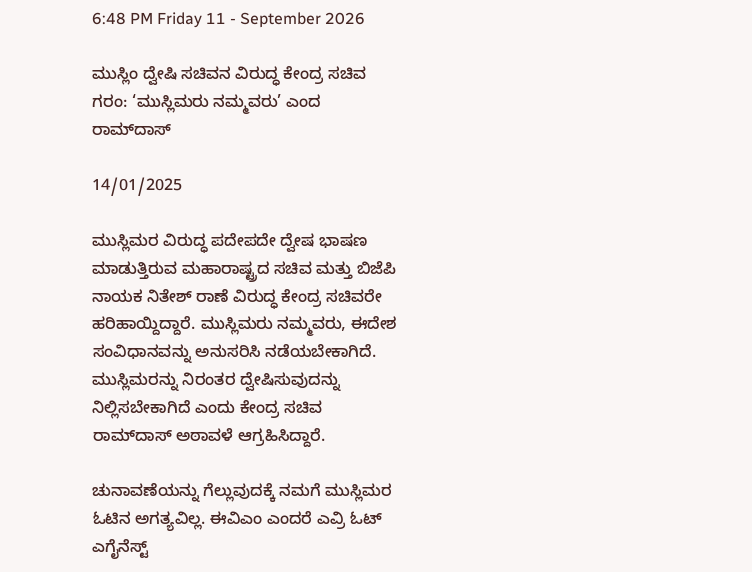6:48 PM Friday 11 - September 2026

ಮುಸ್ಲಿಂ ‌ದ್ವೇಷಿ ಸಚಿವನ ವಿರುದ್ಧ ಕೇಂದ್ರ ಸಚಿವ ಗರಂ: ‘ಮುಸ್ಲಿಮರು ನಮ್ಮವರು’ ಎಂದ ರಾಮ್‌ದಾಸ್

14/01/2025

ಮುಸ್ಲಿಮರ ವಿರುದ್ಧ ಪದೇಪದೇ ದ್ವೇಷ ಭಾಷಣ ಮಾಡುತ್ತಿರುವ ಮಹಾರಾಷ್ಟ್ರದ ಸಚಿವ ಮತ್ತು ಬಿಜೆಪಿ ನಾಯಕ ನಿತೇಶ್ ರಾಣೆ ವಿರುದ್ಧ ಕೇಂದ್ರ ಸಚಿವರೇ ಹರಿಹಾಯ್ದಿದ್ದಾರೆ. ಮುಸ್ಲಿಮರು ನಮ್ಮವರು, ಈದೇಶ ಸಂವಿಧಾನವನ್ನು ಅನುಸರಿಸಿ ನಡೆಯಬೇಕಾಗಿದೆ. ಮುಸ್ಲಿಮರನ್ನು ನಿರಂತರ ದ್ವೇಷಿಸುವುದನ್ನು ನಿಲ್ಲಿಸಬೇಕಾಗಿದೆ ಎಂದು ಕೇಂದ್ರ ಸಚಿವ ರಾಮ್‌ದಾಸ್ ಅಠಾವಳೆ ಆಗ್ರಹಿಸಿದ್ದಾರೆ.

ಚುನಾವಣೆಯನ್ನು ಗೆಲ್ಲುವುದಕ್ಕೆ ನಮಗೆ ಮುಸ್ಲಿಮರ ಓಟಿನ ಅಗತ್ಯವಿಲ್ಲ. ಈವಿಎಂ ಎಂದರೆ ಎವ್ರಿ ಓಟ್ ಎಗೈನೆಸ್ಟ್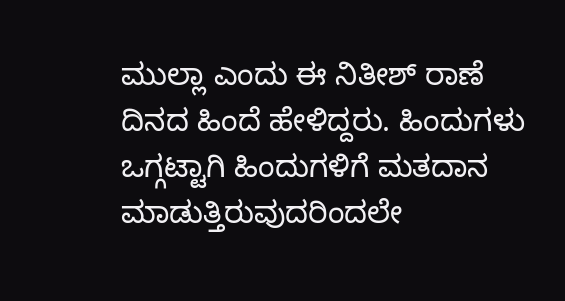ಮುಲ್ಲಾ ಎಂದು ಈ ನಿತೀಶ್ ರಾಣೆ ದಿನದ ಹಿಂದೆ ಹೇಳಿದ್ದರು. ಹಿಂದುಗಳು ಒಗ್ಗಟ್ಟಾಗಿ ಹಿಂದುಗಳಿಗೆ ಮತದಾನ ಮಾಡುತ್ತಿರುವುದರಿಂದಲೇ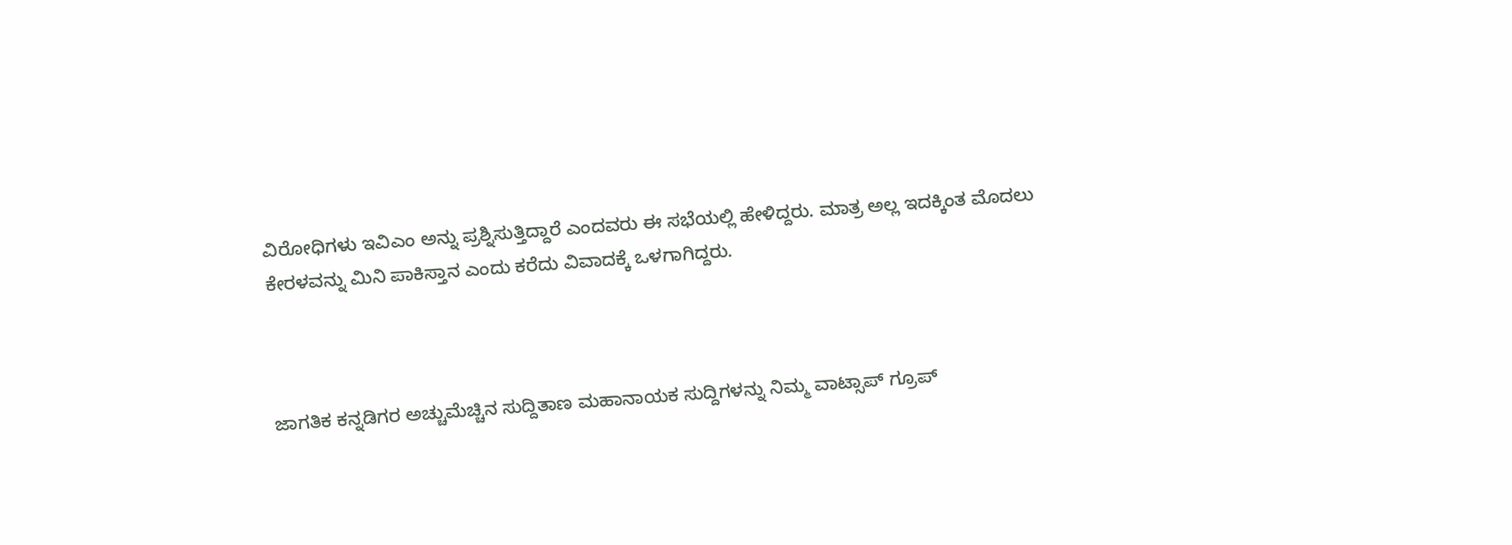ವಿರೋಧಿಗಳು ಇವಿಎಂ ಅನ್ನು ಪ್ರಶ್ನಿಸುತ್ತಿದ್ದಾರೆ ಎಂದವರು ಈ ಸಭೆಯಲ್ಲಿ ಹೇಳಿದ್ದರು. ಮಾತ್ರ ಅಲ್ಲ ಇದಕ್ಕಿಂತ ಮೊದಲು ಕೇರಳವನ್ನು ಮಿನಿ ಪಾಕಿಸ್ತಾನ ಎಂದು ಕರೆದು ವಿವಾದಕ್ಕೆ ಒಳಗಾಗಿದ್ದರು.



ಜಾಗತಿಕ ಕನ್ನಡಿಗರ ಅಚ್ಚುಮೆಚ್ಚಿನ ಸುದ್ದಿತಾಣ ಮಹಾನಾಯಕ ಸುದ್ದಿಗಳನ್ನು ನಿಮ್ಮ ವಾಟ್ಸಾಪ್ ಗ್ರೂಪ್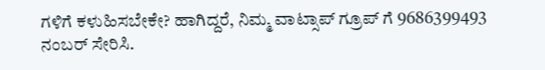ಗಳಿಗೆ ಕಳುಹಿಸಬೇಕೇ? ಹಾಗಿದ್ದರೆ, ನಿಮ್ಮ ವಾಟ್ಸಾಪ್ ಗ್ರೂಪ್ ಗೆ 9686399493 ನಂಬರ್ ಸೇರಿಸಿ.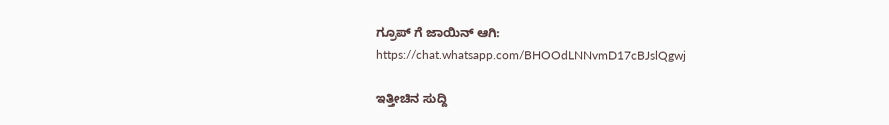ಗ್ರೂಪ್ ಗೆ ಜಾಯಿನ್ ಆಗಿ:
https://chat.whatsapp.com/BHOOdLNNvmD17cBJslQgwj

ಇತ್ತೀಚಿನ ಸುದ್ದಿ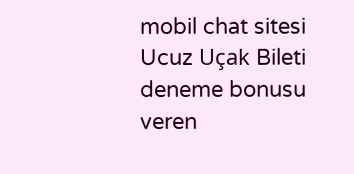mobil chat sitesi Ucuz Uçak Bileti deneme bonusu veren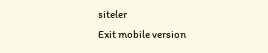siteler
Exit mobile version